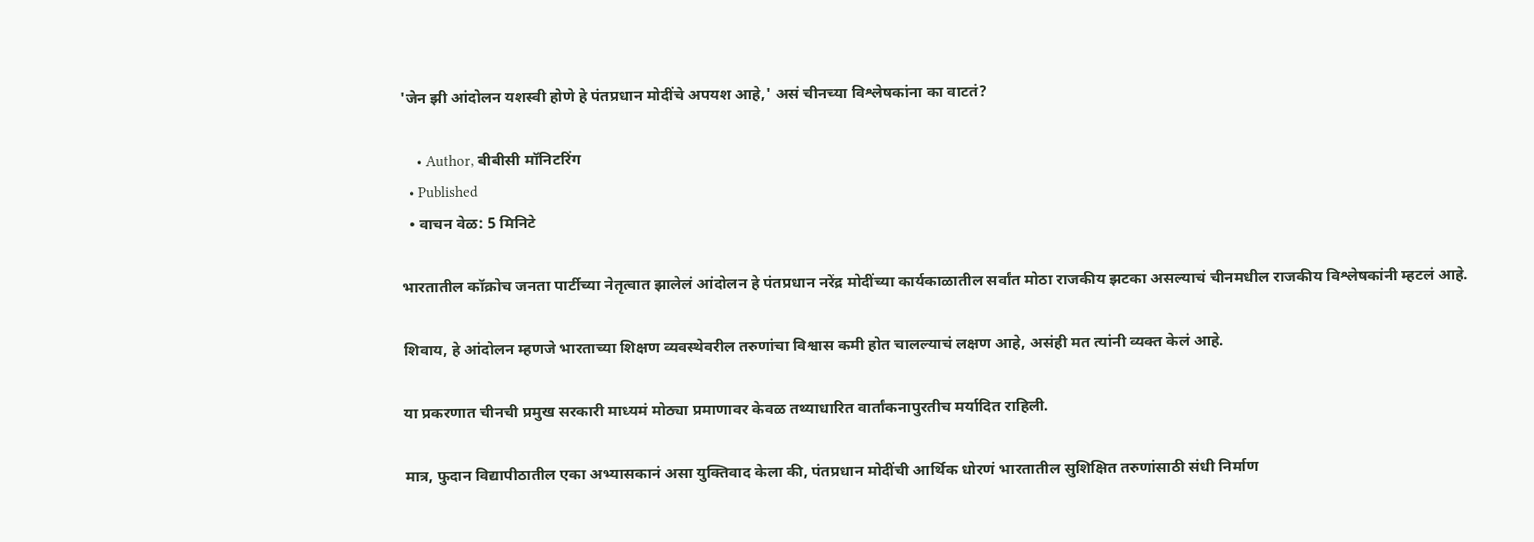'जेन झी आंदोलन यशस्वी होणे हे पंतप्रधान मोदींचे अपयश आहे,' असं चीनच्या विश्लेषकांना का वाटतं?

    • Author, बीबीसी मॉनिटरिंग
  • Published
  • वाचन वेळ: 5 मिनिटे

भारतातील कॉक्रोच जनता पार्टीच्या नेतृत्वात झालेलं आंदोलन हे पंतप्रधान नरेंद्र मोदींच्या कार्यकाळातील सर्वांत मोठा राजकीय झटका असल्याचं चीनमधील राजकीय विश्लेषकांनी म्हटलं आहे.

शिवाय, हे आंदोलन म्हणजे भारताच्या शिक्षण व्यवस्थेवरील तरुणांचा विश्वास कमी होत चालल्याचं लक्षण आहे, असंही मत त्यांनी व्यक्त केलं आहे.

या प्रकरणात चीनची प्रमुख सरकारी माध्यमं मोठ्या प्रमाणावर केवळ तथ्याधारित वार्तांकनापुरतीच मर्यादित राहिली.

मात्र, फुदान विद्यापीठातील एका अभ्यासकानं असा युक्तिवाद केला की, पंतप्रधान मोदींची आर्थिक धोरणं भारतातील सुशिक्षित तरुणांसाठी संधी निर्माण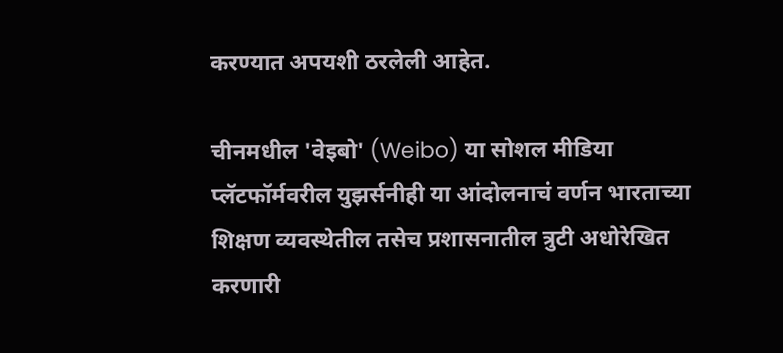करण्यात अपयशी ठरलेली आहेत.

चीनमधील 'वेइबो' (Weibo) या सोशल मीडिया प्लॅटफॉर्मवरील युझर्सनीही या आंदोलनाचं वर्णन भारताच्या शिक्षण व्यवस्थेतील तसेच प्रशासनातील त्रुटी अधोरेखित करणारी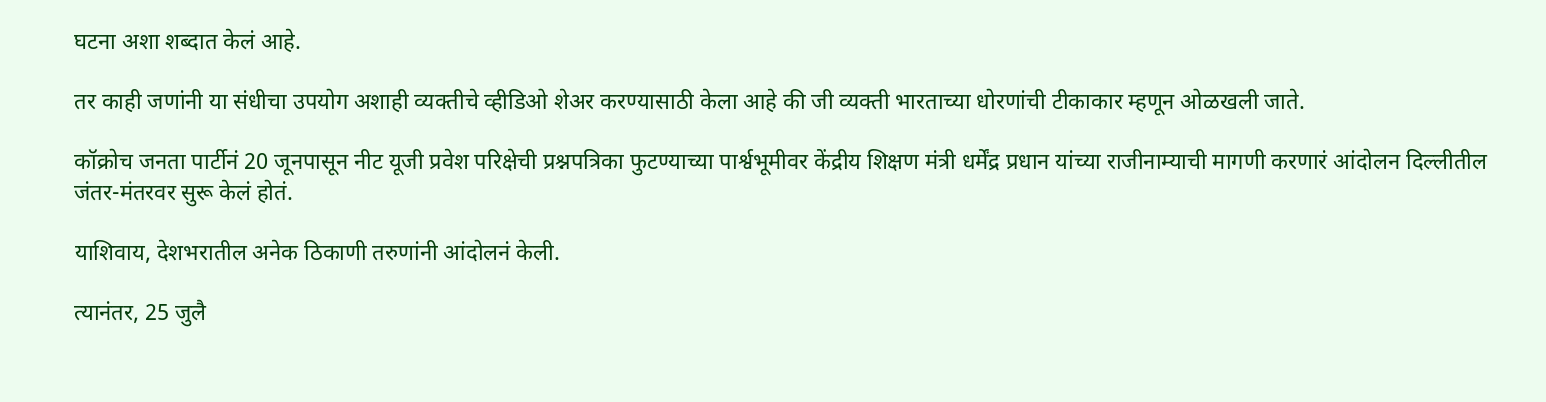घटना अशा शब्दात केलं आहे.

तर काही जणांनी या संधीचा उपयोग अशाही व्यक्तीचे व्हीडिओ शेअर करण्यासाठी केला आहे की जी व्यक्ती भारताच्या धोरणांची टीकाकार म्हणून ओळखली जाते.

कॉक्रोच जनता पार्टीनं 20 जूनपासून नीट यूजी प्रवेश परिक्षेची प्रश्नपत्रिका फुटण्याच्या पार्श्वभूमीवर केंद्रीय शिक्षण मंत्री धर्मेंद्र प्रधान यांच्या राजीनाम्याची मागणी करणारं आंदोलन दिल्लीतील जंतर-मंतरवर सुरू केलं होतं.

याशिवाय, देशभरातील अनेक ठिकाणी तरुणांनी आंदोलनं केली.

त्यानंतर, 25 जुलै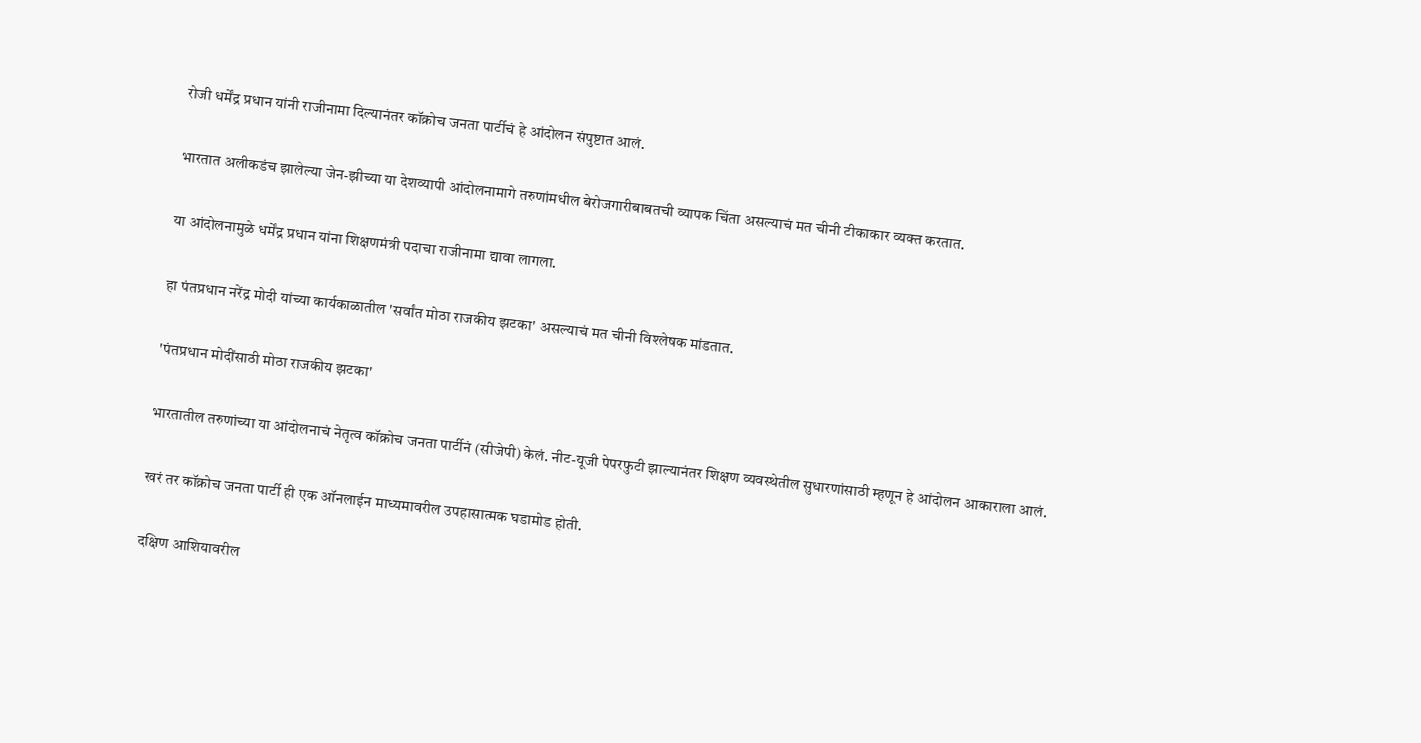रोजी धर्मेंद्र प्रधान यांनी राजीनामा दिल्यानंतर कॉक्रोच जनता पार्टीचं हे आंदोलन संपुष्टात आलं.

भारतात अलीकडंच झालेल्या जेन-झीच्या या देशव्यापी आंदोलनामागे तरुणांमधील बेरोजगारीबाबतची व्यापक चिंता असल्याचं मत चीनी टीकाकार व्यक्त करतात.

या आंदोलनामुळे धर्मेंद्र प्रधान यांना शिक्षणमंत्री पदाचा राजीनामा द्यावा लागला.

हा पंतप्रधान नरेंद्र मोदी यांच्या कार्यकाळातील 'सर्वांत मोठा राजकीय झटका' असल्याचं मत चीनी विश्लेषक मांडतात.

'पंतप्रधान मोदींसाठी मोठा राजकीय झटका'

भारतातील तरुणांच्या या आंदोलनाचं नेतृत्व कॉक्रोच जनता पार्टीनं (सीजेपी) केलं. नीट-यूजी पेपरफुटी झाल्यानंतर शिक्षण व्यवस्थेतील सुधारणांसाठी म्हणून हे आंदोलन आकाराला आलं.

खरं तर कॉक्रोच जनता पार्टी ही एक ऑनलाईन माध्यमावरील उपहासात्मक घडामोड होती.

दक्षिण आशियावरील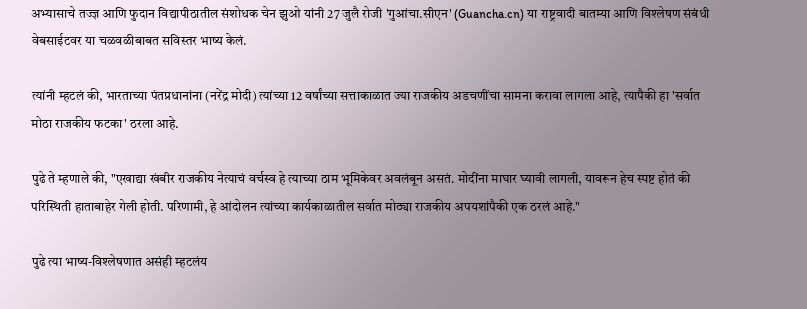अभ्यासाचे तज्ज्ञ आणि फुदान विद्यापीठातील संशोधक चेन झुओ यांनी 27 जुलै रोजी 'गुआंचा.सीएन' (Guancha.cn) या राष्ट्रवादी बातम्या आणि विश्लेषण संबंधी वेबसाईटवर या चळवळीबाबत सविस्तर भाष्य केलं.

त्यांनी म्हटलं की, भारताच्या पंतप्रधानांना (नरेंद्र मोदी) त्यांच्या 12 वर्षांच्या सत्ताकाळात ज्या राजकीय अडचणींचा सामना करावा लागला आहे, त्यापैकी हा 'सर्वात मोठा राजकीय फटका' ठरला आहे.

पुढे ते म्हणाले की, "एखाद्या खंबीर राजकीय नेत्याचं वर्चस्व हे त्याच्या ठाम भूमिकेवर अवलंबून असतं. मोदींना माघार घ्यावी लागली, यावरून हेच स्पष्ट होतं की परिस्थिती हाताबाहेर गेली होती. परिणामी, हे आंदोलन त्यांच्या कार्यकाळातील सर्वात मोठ्या राजकीय अपयशांपैकी एक ठरलं आहे."

पुढे त्या भाष्य-विश्लेषणात असंही म्हटलंय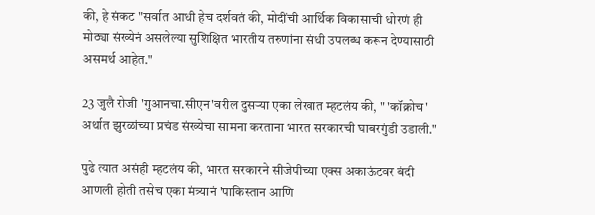की, हे संकट "सर्वात आधी हेच दर्शवतं की, मोदींची आर्थिक विकासाची धोरणं ही मोठ्या संख्येनं असलेल्या सुशिक्षित भारतीय तरुणांना संधी उपलब्ध करून देण्यासाठी असमर्थ आहेत."

23 जुलै रोजी 'गुआनचा.सीएन'वरील दुसऱ्या एका लेखात म्हटलंय की, " 'कॉक्रोच' अर्थात झुरळांच्या प्रचंड संख्येचा सामना करताना भारत सरकारची घाबरगुंडी उडाली."

पुढे त्यात असंही म्हटलंय की, भारत सरकारने सीजेपीच्या एक्स अकाऊंटवर बंदी आणली होती तसेच एका मंत्र्यानं 'पाकिस्तान आणि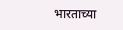भारताच्या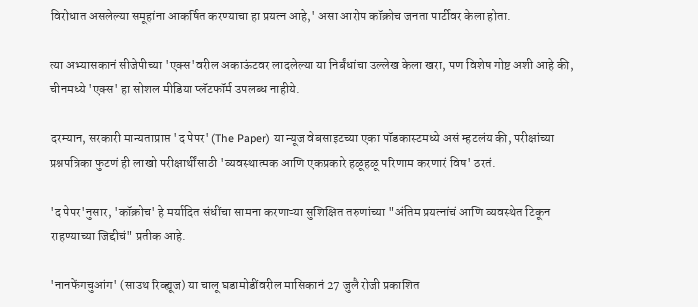विरोधात असलेल्या समूहांना आकर्षित करण्याचा हा प्रयत्न आहे,' असा आरोप कॉक्रोच जनता पार्टीवर केला होता.

त्या अभ्यासकानं सीजेपीच्या 'एक्स'वरील अकाऊंटवर लादलेल्या या निर्बंधांचा उल्लेख केला खरा, पण विशेष गोष्ट अशी आहे की, चीनमध्ये 'एक्स' हा सोशल मीडिया प्लॅटफॉर्म उपलब्ध नाहीये.

दरम्यान, सरकारी मान्यताप्राप्त 'द पेपर' (The Paper) या न्यूज वेबसाइटच्या एका पॉडकास्टमध्ये असं म्हटलंय की, परीक्षांच्या प्रश्नपत्रिका फुटणं ही लाखो परीक्षार्थींसाठी 'व्यवस्थात्मक आणि एकप्रकारे हळूहळू परिणाम करणारं विष' ठरतं.

'द पेपर'नुसार, 'कॉक्रोच' हे मर्यादित संधींचा सामना करणाऱ्या सुशिक्षित तरुणांच्या "अंतिम प्रयत्नांचं आणि व्यवस्थेत टिकून राहण्याच्या जिद्दीचं" प्रतीक आहे.

'नानफेंगचुआंग' (साउथ रिव्ह्यूज) या चालू घडामोडींवरील मासिकानं 27 जुलै रोजी प्रकाशित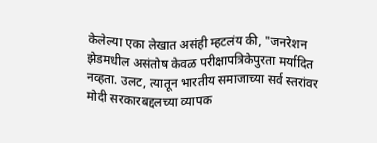केलेल्या एका लेखात असंही म्हटलंय की, "जनरेशन झेडमधील असंतोष केवळ परीक्षापत्रिकेपुरता मर्यादित नव्हता. उलट, त्यातून भारतीय समाजाच्या सर्व स्तरांवर मोदी सरकारबद्दलच्या व्यापक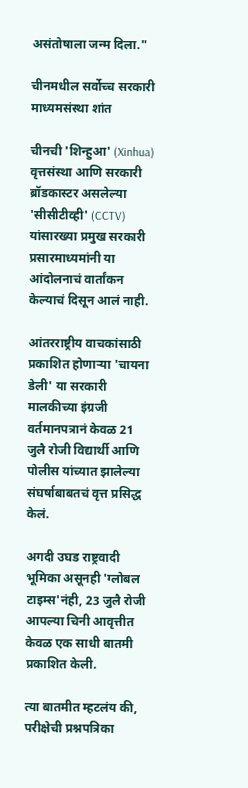असंतोषाला जन्म दिला."

चीनमधील सर्वोच्च सरकारी माध्यमसंस्था शांत

चीनची 'शिन्हुआ' (Xinhua) वृत्तसंस्था आणि सरकारी ब्रॉडकास्टर असलेल्या 'सीसीटीव्ही' (CCTV) यांसारख्या प्रमुख सरकारी प्रसारमाध्यमांनी या आंदोलनाचं वार्तांकन केल्याचं दिसून आलं नाही.

आंतरराष्ट्रीय वाचकांसाठी प्रकाशित होणाऱ्या 'चायना डेली' या सरकारी मालकीच्या इंग्रजी वर्तमानपत्रानं केवळ 21 जुलै रोजी विद्यार्थी आणि पोलीस यांच्यात झालेल्या संघर्षाबाबतचं वृत्त प्रसिद्ध केलं.

अगदी उघड राष्ट्रवादी भूमिका असूनही 'ग्लोबल टाइम्स'नंही, 23 जुलै रोजी आपल्या चिनी आवृत्तीत केवळ एक साधी बातमी प्रकाशित केली.

त्या बातमीत म्हटलंय की, परीक्षेची प्रश्नपत्रिका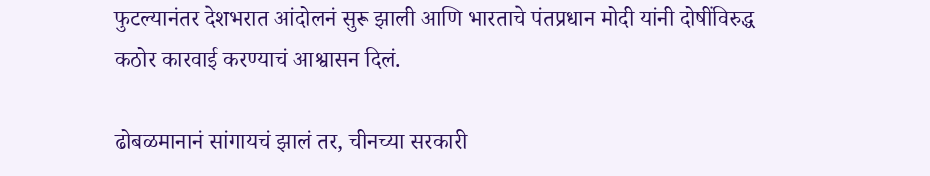फुटल्यानंतर देशभरात आंदोलनं सुरू झाली आणि भारताचे पंतप्रधान मोदी यांनी दोषींविरुद्ध कठोर कारवाई करण्याचं आश्वासन दिलं.

ढोबळमानानं सांगायचं झालं तर, चीनच्या सरकारी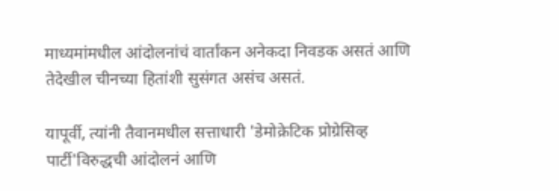माध्यमांमधील आंदोलनांचं वार्तांकन अनेकदा निवडक असतं आणि तेदेखील चीनच्या हितांशी सुसंगत असंच असतं.

यापूर्वी, त्यांनी तैवानमधील सत्ताधारी 'डेमोक्रेटिक प्रोग्रेसिव्ह पार्टी'विरुद्धची आंदोलनं आणि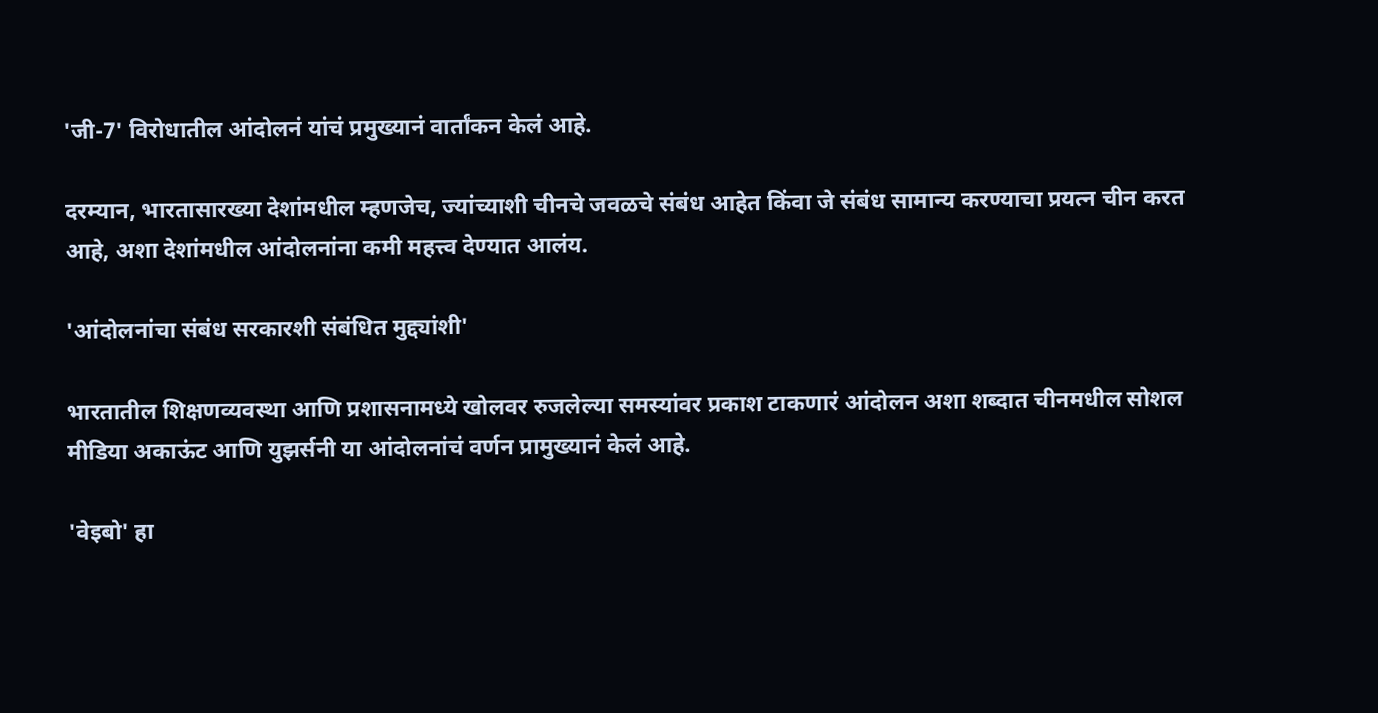'जी-7' विरोधातील आंदोलनं यांचं प्रमुख्यानं वार्तांकन केलं आहे.

दरम्यान, भारतासारख्या देशांमधील म्हणजेच, ज्यांच्याशी चीनचे जवळचे संबंध आहेत किंवा जे संबंध सामान्य करण्याचा प्रयत्न चीन करत आहे, अशा देशांमधील आंदोलनांना कमी महत्त्व देण्यात आलंय.

'आंदोलनांचा संबंध सरकारशी संबंधित मुद्द्यांशी'

भारतातील शिक्षणव्यवस्था आणि प्रशासनामध्ये खोलवर रुजलेल्या समस्यांवर प्रकाश टाकणारं आंदोलन अशा शब्दात चीनमधील सोशल मीडिया अकाऊंट आणि युझर्सनी या आंदोलनांचं वर्णन प्रामुख्यानं केलं आहे.

'वेइबो' हा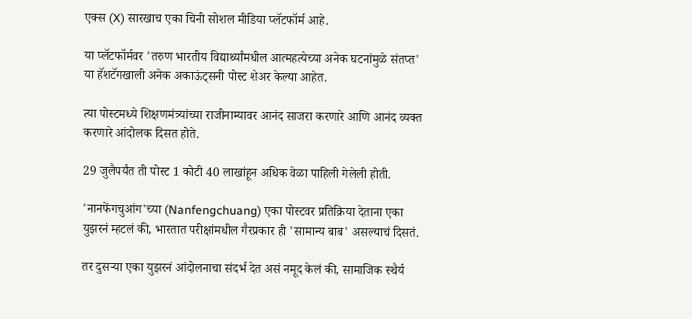एक्स (X) सारखाच एका चिनी सोशल मीडिया प्लॅटफॉर्म आहे.

या प्लॅटफॉर्मवर 'तरुण भारतीय विद्यार्थ्यांमधील आत्महत्येच्या अनेक घटनांमुळे संतप्त' या हॅशटॅगखाली अनेक अकाऊंट्सनी पोस्ट शेअर केल्या आहेत.

त्या पोस्टमध्ये शिक्षणमंत्र्यांच्या राजीनाम्यावर आनंद साजरा करणारे आणि आनंद व्यक्त करणारे आंदोलक दिसत होते.

29 जुलैपर्यंत ती पोस्ट 1 कोटी 40 लाखांहून अधिक वेळा पाहिली गेलेली होती.

'नानफेंगचुआंग'च्या (Nanfengchuang) एका पोस्टवर प्रतिक्रिया देताना एका युझरनं म्हटलं की, भारतात परीक्षांमधील गैरप्रकार ही 'सामान्य बाब' असल्याचं दिसतं.

तर दुसऱ्या एका युझरनं आंदोलनाचा संदर्भ देत असं नमूद केलं की, सामाजिक स्थैर्य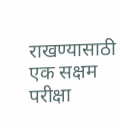राखण्यासाठी एक सक्षम परीक्षा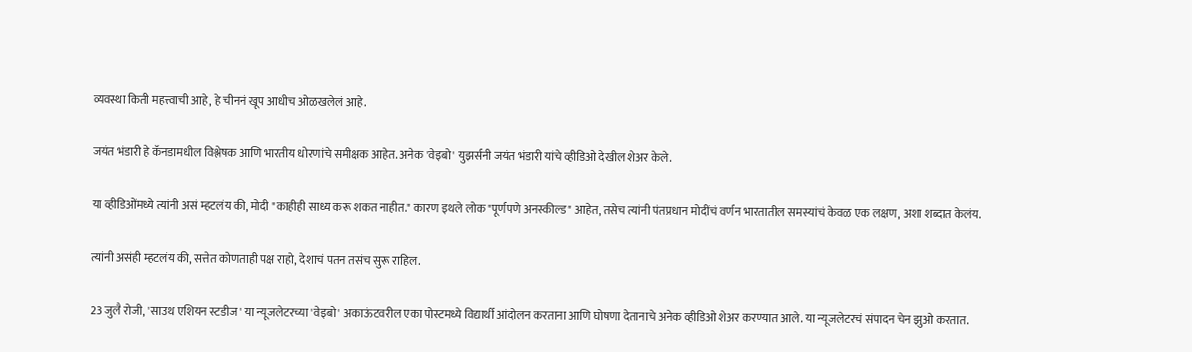व्यवस्था किती महत्त्वाची आहे, हे चीननं खूप आधीच ओळखलेलं आहे.

जयंत भंडारी हे कॅनडामधील विश्लेषक आणि भारतीय धोरणांचे समीक्षक आहेत. अनेक 'वेइबो' युझर्सनी जयंत भंडारी यांचे व्हीडिओ देखील शेअर केले.

या व्हीडिओंमध्ये त्यांनी असं म्हटलंय की, मोदी "काहीही साध्य करू शकत नाहीत." कारण इथले लोक "पूर्णपणे अनस्कील्ड" आहेत, तसेच त्यांनी पंतप्रधान मोदींचं वर्णन भारतातील समस्यांचं केवळ एक लक्षण, अशा शब्दात केलंय.

त्यांनी असंही म्हटलंय की, सत्तेत कोणताही पक्ष राहो, देशाचं पतन तसंच सुरू राहिल.

23 जुलै रोजी, 'साउथ एशियन स्टडीज' या न्यूजलेटरच्या 'वेइबो' अकाऊंटवरील एका पोस्टमध्ये विद्यार्थी आंदोलन करताना आणि घोषणा देतानाचे अनेक व्हीडिओ शेअर करण्यात आले. या न्यूजलेटरचं संपादन चेन झुओ करतात.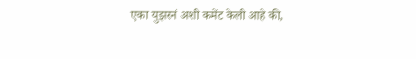एका युझरनं अशी कमेंट केली आहे की,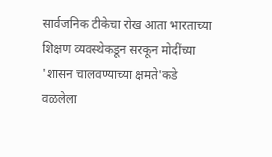सार्वजनिक टीकेचा रोख आता भारताच्या शिक्षण व्यवस्थेकडून सरकून मोदींच्या 'शासन चालवण्याच्या क्षमते'कडे वळलेला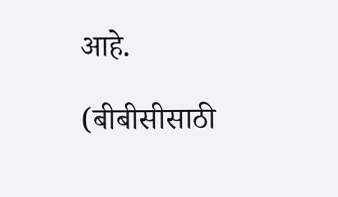आहे.

(बीबीसीसाठी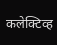कलेक्टिव्ह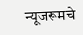न्यूजरूमचे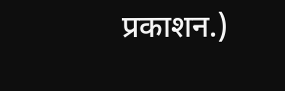प्रकाशन.)